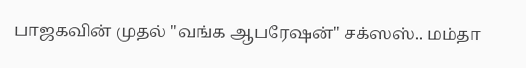பாஜகவின் முதல் "வங்க ஆபரேஷன்" சக்ஸஸ்.. மம்தா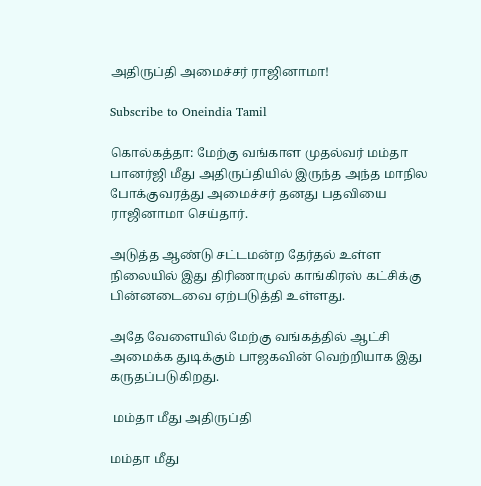அதிருப்தி அமைச்சர் ராஜினாமா!

Subscribe to Oneindia Tamil

கொல்கத்தா: மேற்கு வங்காள முதல்வர் மம்தா பானர்ஜி மீது அதிருப்தியில் இருந்த அந்த மாநில போக்குவரத்து அமைச்சர் தனது பதவியை ராஜினாமா செய்தார்.

அடுத்த ஆண்டு சட்டமன்ற தேர்தல் உள்ள நிலையில் இது திரிணாமுல் காங்கிரஸ் கட்சிக்கு பின்னடைவை ஏற்படுத்தி உள்ளது.

அதே வேளையில் மேற்கு வங்கத்தில் ஆட்சி அமைக்க துடிக்கும் பாஜகவின் வெற்றியாக இது கருதப்படுகிறது.

 மம்தா மீது அதிருப்தி

மம்தா மீது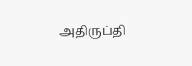அதிருப்தி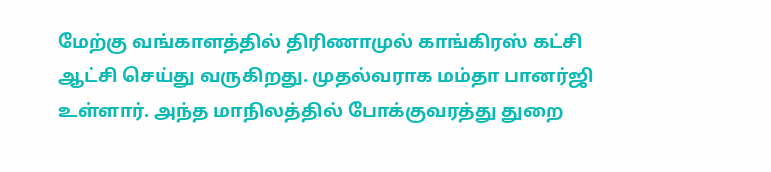மேற்கு வங்காளத்தில் திரிணாமுல் காங்கிரஸ் கட்சி ஆட்சி செய்து வருகிறது. முதல்வராக மம்தா பானர்ஜி உள்ளார். அந்த மாநிலத்தில் போக்குவரத்து துறை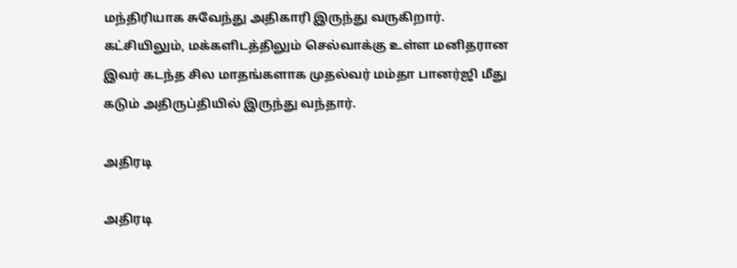மந்திரியாக சுவேந்து அதிகாரி இருந்து வருகிறார். கட்சியிலும், மக்களிடத்திலும் செல்வாக்கு உள்ள மனிதரான இவர் கடந்த சில மாதங்களாக முதல்வர் மம்தா பானர்ஜி மீது கடும் அதிருப்தியில் இருந்து வந்தார்.

அதிரடி

அதிரடி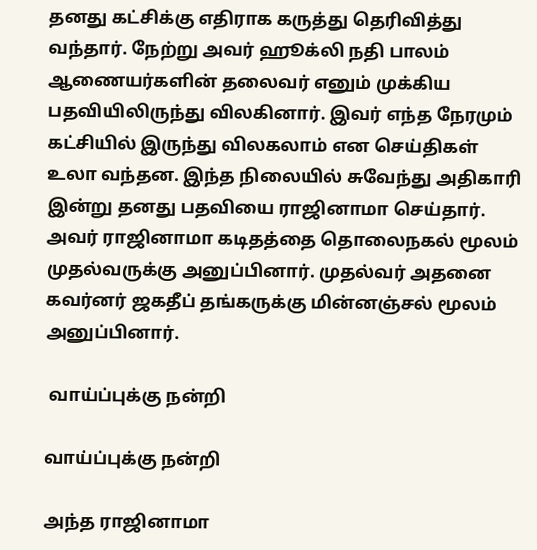தனது கட்சிக்கு எதிராக கருத்து தெரிவித்து வந்தார். நேற்று அவர் ஹூக்லி நதி பாலம் ஆணையர்களின் தலைவர் எனும் முக்கிய பதவியிலிருந்து விலகினார். இவர் எந்த நேரமும் கட்சியில் இருந்து விலகலாம் என செய்திகள் உலா வந்தன. இந்த நிலையில் சுவேந்து அதிகாரி இன்று தனது பதவியை ராஜினாமா செய்தார். அவர் ராஜினாமா கடிதத்தை தொலைநகல் மூலம் முதல்வருக்கு அனுப்பினார். முதல்வர் அதனை கவர்னர் ஜகதீப் தங்கருக்கு மின்னஞ்சல் மூலம் அனுப்பினார்.

 வாய்ப்புக்கு நன்றி

வாய்ப்புக்கு நன்றி

அந்த ராஜினாமா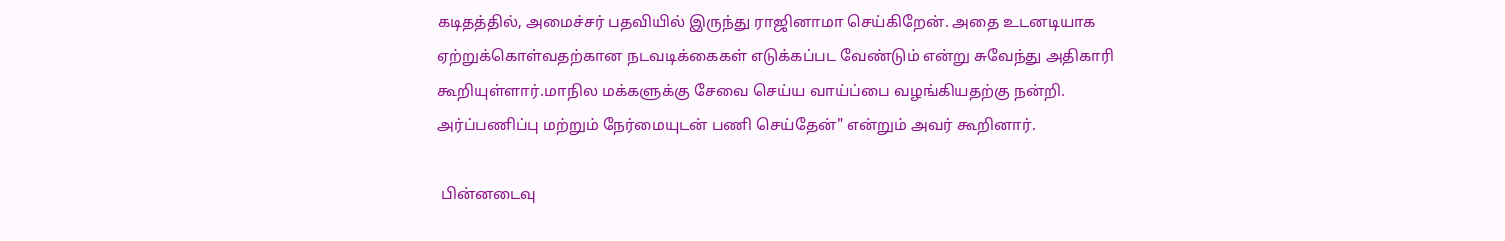கடிதத்தில், அமைச்சர் பதவியில் இருந்து ராஜினாமா செய்கிறேன். அதை உடனடியாக ஏற்றுக்கொள்வதற்கான நடவடிக்கைகள் எடுக்கப்பட வேண்டும் என்று சுவேந்து அதிகாரி கூறியுள்ளார்.மாநில மக்களுக்கு சேவை செய்ய வாய்ப்பை வழங்கியதற்கு நன்றி. அர்ப்பணிப்பு மற்றும் நேர்மையுடன் பணி செய்தேன்" என்றும் அவர் கூறினார்.

 பின்னடைவு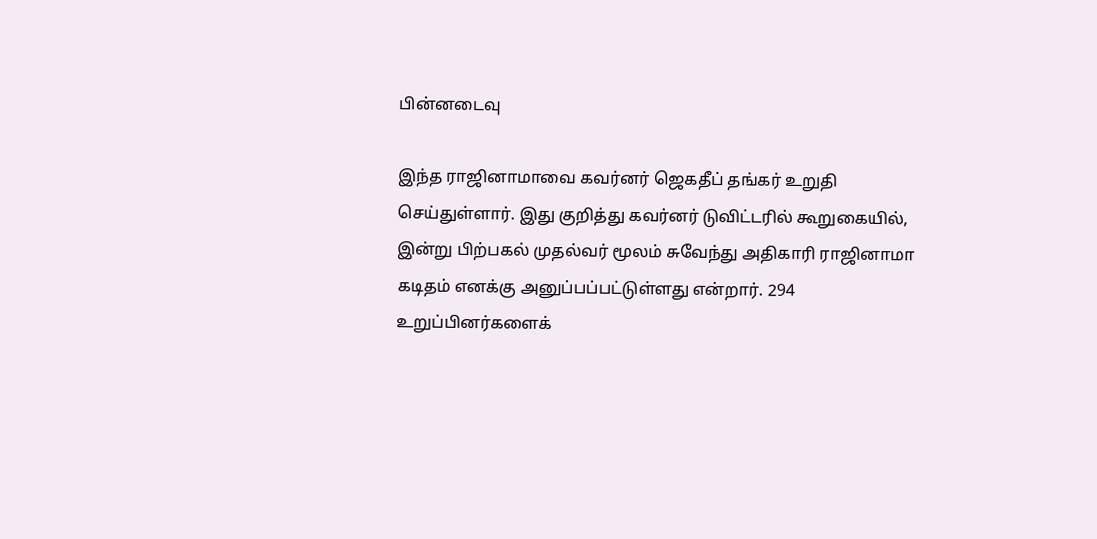பின்னடைவு

இந்த ராஜினாமாவை கவர்னர் ஜெகதீப் தங்கர் உறுதி செய்துள்ளார். இது குறித்து கவர்னர் டுவிட்டரில் கூறுகையில், இன்று பிற்பகல் முதல்வர் மூலம் சுவேந்து அதிகாரி ராஜினாமா கடிதம் எனக்கு அனுப்பப்பட்டுள்ளது என்றார். 294 உறுப்பினர்களைக்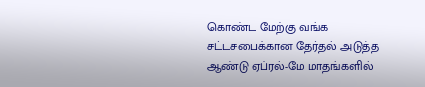கொண்ட மேற்கு வங்க சட்டசபைக்கான தேர்தல் அடுத்த ஆண்டு ஏப்ரல்-மே மாதங்களில்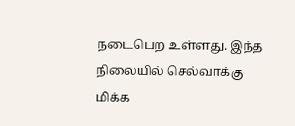நடைபெற உள்ளது. இந்த நிலையில் செல்வாக்கு மிக்க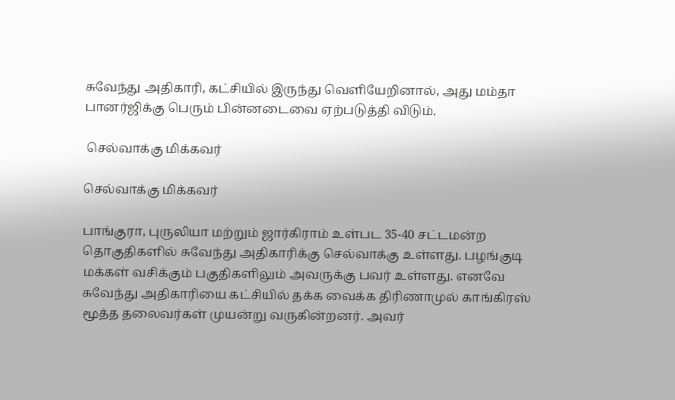சுவேந்து அதிகாரி, கட்சியில் இருந்து வெளியேறினால், அது மம்தா பானர்ஜிக்கு பெரும் பின்னடைவை ஏற்படுத்தி விடும்.

 செல்வாக்கு மிக்கவர்

செல்வாக்கு மிக்கவர்

பாங்குரா, புருலியா மற்றும் ஜார்கிராம் உள்பட 35-40 சட்டமன்ற தொகுதிகளில் சுவேந்து அதிகாரிக்கு செல்வாக்கு உள்ளது. பழங்குடி மக்கள் வசிக்கும் பகுதிகளிலும் அவருக்கு பவர் உள்ளது. எனவே சுவேந்து அதிகாரியை கட்சியில் தக்க வைக்க திரிணாமுல் காங்கிரஸ் மூத்த தலைவர்கள் முயன்று வருகின்றனர். அவர்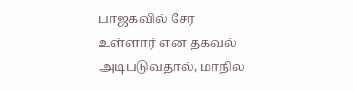பாஜகவில் சேர உள்ளார் என தகவல் அடிபடுவதால், மாநில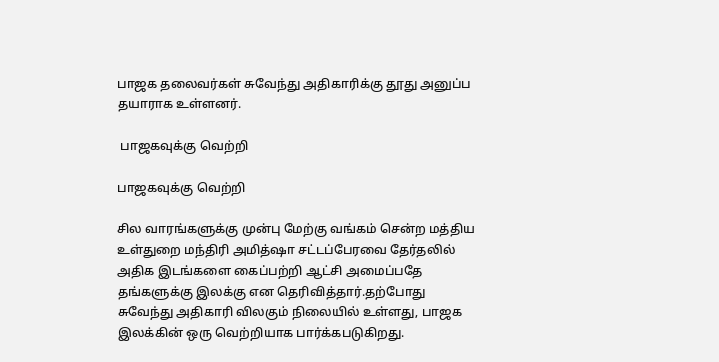பாஜக தலைவர்கள் சுவேந்து அதிகாரிக்கு தூது அனுப்ப தயாராக உள்ளனர்.

 பாஜகவுக்கு வெற்றி

பாஜகவுக்கு வெற்றி

சில வாரங்களுக்கு முன்பு மேற்கு வங்கம் சென்ற மத்திய உள்துறை மந்திரி அமித்ஷா சட்டப்பேரவை தேர்தலில் அதிக இடங்களை கைப்பற்றி ஆட்சி அமைப்பதே தங்களுக்கு இலக்கு என தெரிவித்தார்.தற்போது சுவேந்து அதிகாரி விலகும் நிலையில் உள்ளது, பாஜக இலக்கின் ஒரு வெற்றியாக பார்க்கபடுகிறது.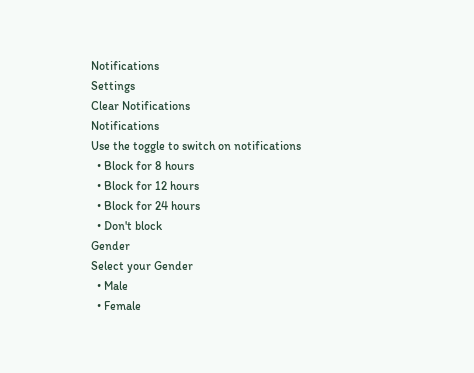Notifications
Settings
Clear Notifications
Notifications
Use the toggle to switch on notifications
  • Block for 8 hours
  • Block for 12 hours
  • Block for 24 hours
  • Don't block
Gender
Select your Gender
  • Male
  • Female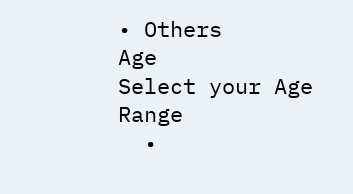• Others
Age
Select your Age Range
  •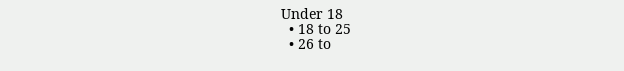Under 18
  • 18 to 25
  • 26 to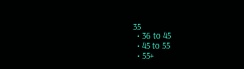35
  • 36 to 45
  • 45 to 55
  • 55+